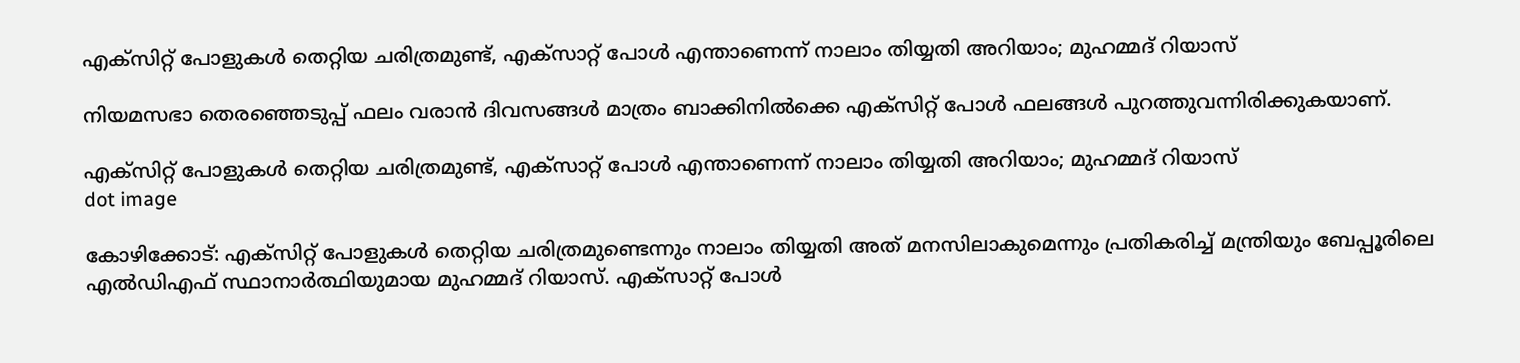എക്‌സിറ്റ് പോളുകള്‍ തെറ്റിയ ചരിത്രമുണ്ട്, എക്‌സാറ്റ് പോള്‍ എന്താണെന്ന് നാലാം തിയ്യതി അറിയാം; മുഹമ്മദ് റിയാസ്

നിയമസഭാ തെരഞ്ഞെടുപ്പ് ഫലം വരാന്‍ ദിവസങ്ങള്‍ മാത്രം ബാക്കിനില്‍ക്കെ എക്സിറ്റ് പോള്‍ ഫലങ്ങള്‍ പുറത്തുവന്നിരിക്കുകയാണ്.

എക്‌സിറ്റ് പോളുകള്‍ തെറ്റിയ ചരിത്രമുണ്ട്, എക്‌സാറ്റ് പോള്‍ എന്താണെന്ന് നാലാം തിയ്യതി അറിയാം; മുഹമ്മദ് റിയാസ്
dot image

കോഴിക്കോട്: എക്‌സിറ്റ് പോളുകള്‍ തെറ്റിയ ചരിത്രമുണ്ടെന്നും നാലാം തിയ്യതി അത് മനസിലാകുമെന്നും പ്രതികരിച്ച് മന്ത്രിയും ബേപ്പൂരിലെ എല്‍ഡിഎഫ് സ്ഥാനാര്‍ത്ഥിയുമായ മുഹമ്മദ് റിയാസ്. എക്‌സാറ്റ് പോള്‍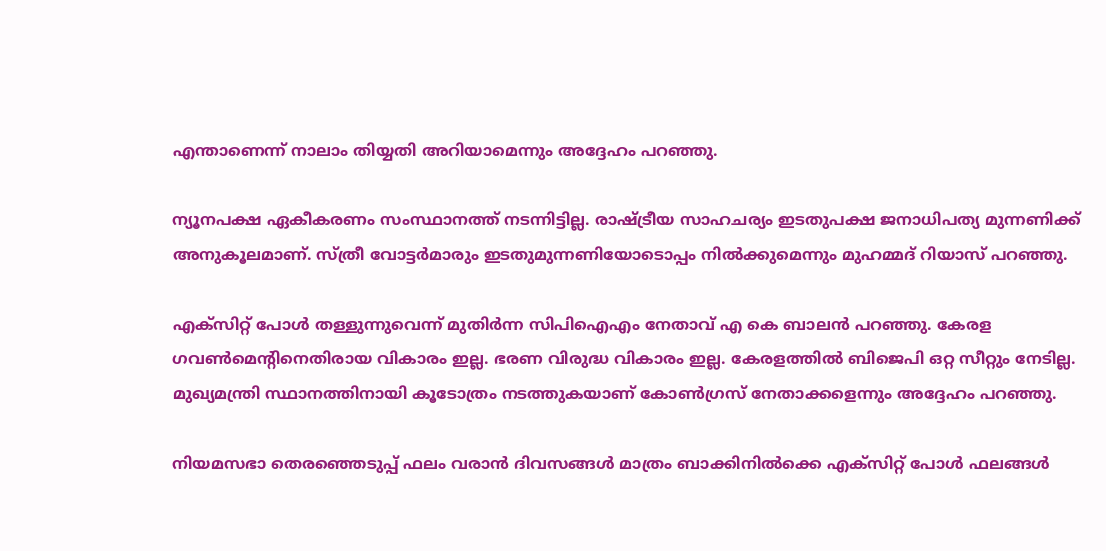എന്താണെന്ന് നാലാം തിയ്യതി അറിയാമെന്നും അദ്ദേഹം പറഞ്ഞു.

ന്യൂനപക്ഷ ഏകീകരണം സംസ്ഥാനത്ത് നടന്നിട്ടില്ല. രാഷ്ട്രീയ സാഹചര്യം ഇടതുപക്ഷ ജനാധിപത്യ മുന്നണിക്ക് അനുകൂലമാണ്. സ്ത്രീ വോട്ടര്‍മാരും ഇടതുമുന്നണിയോടൊപ്പം നില്‍ക്കുമെന്നും മുഹമ്മദ് റിയാസ് പറഞ്ഞു.

എക്സിറ്റ് പോൾ തള്ളുന്നുവെന്ന് മുതിര്‍ന്ന സിപിഐഎം നേതാവ് എ കെ ബാലന്‍ പറഞ്ഞു. കേരള ഗവൺമെന്റിനെതിരായ വികാരം ഇല്ല. ഭരണ വിരുദ്ധ വികാരം ഇല്ല. കേരളത്തിൽ ബിജെപി ഒറ്റ സീറ്റും നേടില്ല. മുഖ്യമന്ത്രി സ്ഥാനത്തിനായി കൂടോത്രം നടത്തുകയാണ് കോൺഗ്രസ് നേതാക്കളെന്നും അദ്ദേഹം പറഞ്ഞു.

നിയമസഭാ തെരഞ്ഞെടുപ്പ് ഫലം വരാന്‍ ദിവസങ്ങള്‍ മാത്രം ബാക്കിനില്‍ക്കെ എക്സിറ്റ് പോള്‍ ഫലങ്ങള്‍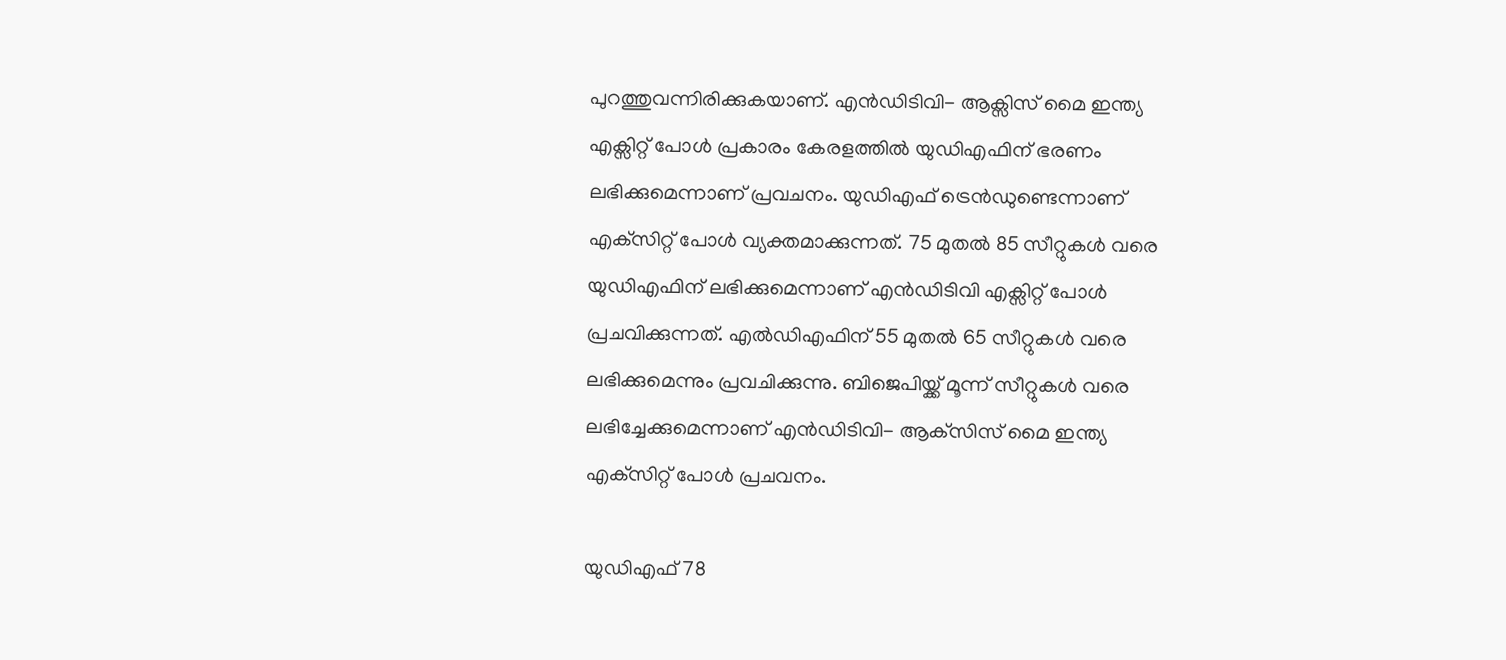പുറത്തുവന്നിരിക്കുകയാണ്. എന്‍ഡിടിവി- ആക്സിസ് മൈ ഇന്ത്യ എക്സിറ്റ് പോള്‍ പ്രകാരം കേരളത്തില്‍ യുഡിഎഫിന് ഭരണം ലഭിക്കുമെന്നാണ് പ്രവചനം. യുഡിഎഫ് ട്രെന്‍ഡുണ്ടെന്നാണ് എക്‌സിറ്റ് പോള്‍ വ്യക്തമാക്കുന്നത്. 75 മുതല്‍ 85 സീറ്റുകള്‍ വരെ യുഡിഎഫിന് ലഭിക്കുമെന്നാണ് എന്‍ഡിടിവി എക്സിറ്റ് പോള്‍ പ്രചവിക്കുന്നത്. എല്‍ഡിഎഫിന് 55 മുതല്‍ 65 സീറ്റുകള്‍ വരെ ലഭിക്കുമെന്നും പ്രവചിക്കുന്നു. ബിജെപിയ്ക്ക് മൂന്ന് സീറ്റുകള്‍ വരെ ലഭിച്ചേക്കുമെന്നാണ് എന്‍ഡിടിവി- ആക്‌സിസ് മൈ ഇന്ത്യ എക്‌സിറ്റ് പോള്‍ പ്രചവനം.

യുഡിഎഫ് 78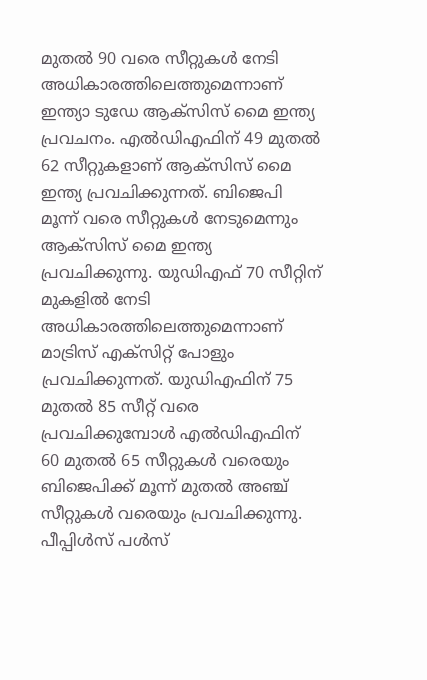മുതല്‍ 90 വരെ സീറ്റുകള്‍ നേടി അധികാരത്തിലെത്തുമെന്നാണ് ഇന്ത്യാ ടുഡേ ആക്സിസ് മൈ ഇന്ത്യ പ്രവചനം. എല്‍ഡിഎഫിന് 49 മുതല്‍ 62 സീറ്റുകളാണ് ആക്‌സിസ് മൈ ഇന്ത്യ പ്രവചിക്കുന്നത്. ബിജെപി മൂന്ന് വരെ സീറ്റുകള്‍ നേടുമെന്നും ആക്‌സിസ് മൈ ഇന്ത്യ പ്രവചിക്കുന്നു. യുഡിഎഫ് 70 സീറ്റിന് മുകളില്‍ നേടി അധികാരത്തിലെത്തുമെന്നാണ് മാട്രിസ് എക്സിറ്റ് പോളും പ്രവചിക്കുന്നത്. യുഡിഎഫിന് 75 മുതല്‍ 85 സീറ്റ് വരെ പ്രവചിക്കുമ്പോള്‍ എല്‍ഡിഎഫിന് 60 മുതല്‍ 65 സീറ്റുകള്‍ വരെയും ബിജെപിക്ക് മൂന്ന് മുതല്‍ അഞ്ച് സീറ്റുകള്‍ വരെയും പ്രവചിക്കുന്നു. പീപ്പിള്‍സ് പള്‍സ്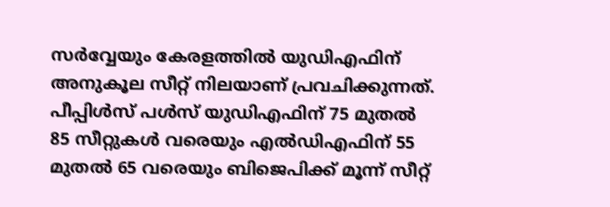സര്‍വ്വേയും കേരളത്തില്‍ യുഡിഎഫിന് അനുകൂല സീറ്റ് നിലയാണ് പ്രവചിക്കുന്നത്. പീപ്പിള്‍സ് പള്‍സ് യുഡിഎഫിന് 75 മുതല്‍ 85 സീറ്റുകള്‍ വരെയും എല്‍ഡിഎഫിന് 55 മുതല്‍ 65 വരെയും ബിജെപിക്ക് മൂന്ന് സീറ്റ്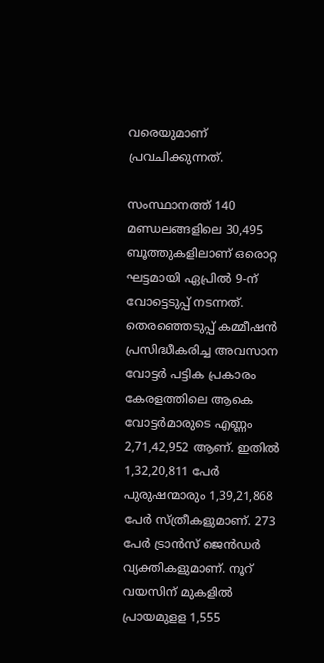വരെയുമാണ് പ്രവചിക്കുന്നത്.

സംസ്ഥാനത്ത് 140 മണ്ഡലങ്ങളിലെ 30,495 ബൂത്തുകളിലാണ് ഒരൊറ്റ ഘട്ടമായി ഏപ്രില്‍ 9-ന് വോട്ടെടുപ്പ് നടന്നത്. തെരഞ്ഞെടുപ്പ് കമ്മീഷന്‍ പ്രസിദ്ധീകരിച്ച അവസാന വോട്ടര്‍ പട്ടിക പ്രകാരം കേരളത്തിലെ ആകെ വോട്ടര്‍മാരുടെ എണ്ണം 2,71,42,952 ആണ്. ഇതില്‍ 1,32,20,811 പേര്‍ പുരുഷന്മാരും 1,39,21,868 പേര്‍ സ്ത്രീകളുമാണ്. 273 പേര്‍ ട്രാന്‍സ് ജെന്‍ഡര്‍ വ്യക്തികളുമാണ്. നൂറ് വയസിന് മുകളില്‍ പ്രായമുളള 1,555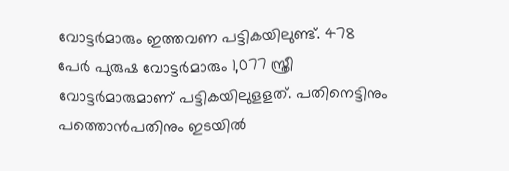വോട്ടര്‍മാരും ഇത്തവണ പട്ടികയിലുണ്ട്. 478 പേര്‍ പുരുഷ വോട്ടര്‍മാരും 1,077 സ്ത്രീ വോട്ടര്‍മാരുമാണ് പട്ടികയിലുളളത്. പതിനെട്ടിനും പത്തൊന്‍പതിനും ഇടയില്‍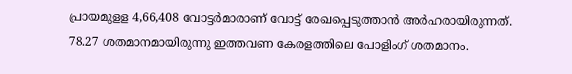പ്രായമുളള 4,66,408 വോട്ടര്‍മാരാണ് വോട്ട് രേഖപ്പെടുത്താന്‍ അര്‍ഹരായിരുന്നത്. 78.27 ശതമാനമായിരുന്നു ഇത്തവണ കേരളത്തിലെ പോളിംഗ് ശതമാനം.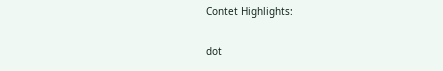Contet Highlights:

dot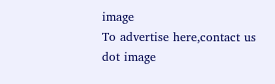image
To advertise here,contact us
dot image